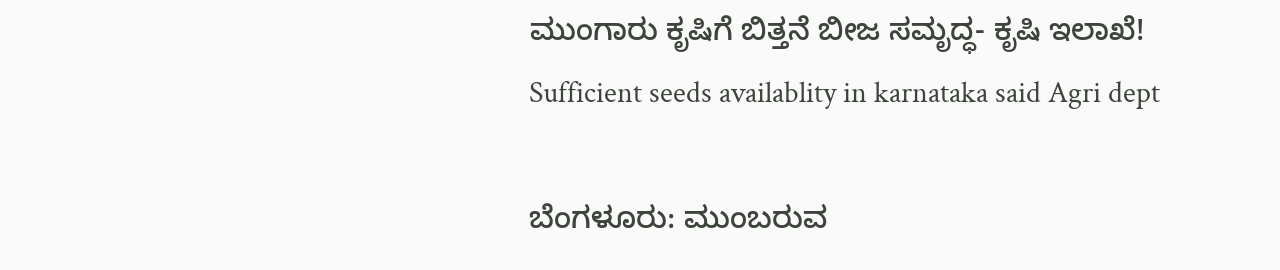ಮುಂಗಾರು ಕೃಷಿಗೆ ಬಿತ್ತನೆ ಬೀಜ ಸಮೃದ್ಧ- ಕೃಷಿ ಇಲಾಖೆ!
Sufficient seeds availablity in karnataka said Agri dept

ಬೆಂಗಳೂರು: ಮುಂಬರುವ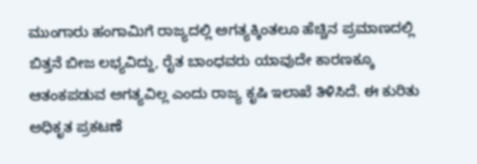ಮುಂಗಾರು ಹಂಗಾಮಿಗೆ ರಾಜ್ಯದಲ್ಲಿ ಅಗತ್ಯಕ್ಕಿಂತಲೂ ಹೆಚ್ಚಿನ ಪ್ರಮಾಣದಲ್ಲಿ ಬಿತ್ತನೆ ಬೀಜ ಲಭ್ಯವಿದ್ದು, ರೈತ ಬಾಂಧವರು ಯಾವುದೇ ಕಾರಣಕ್ಕೂ ಆತಂಕಪಡುವ ಅಗತ್ಯವಿಲ್ಲ ಎಂದು ರಾಜ್ಯ ಕೃಷಿ ಇಲಾಖೆ ತಿಳಿಸಿದೆ. ಈ ಕುರಿತು ಅಧಿಕೃತ ಪ್ರಕಟಣೆ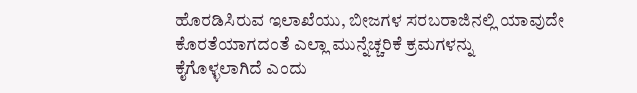ಹೊರಡಿಸಿರುವ ಇಲಾಖೆಯು, ಬೀಜಗಳ ಸರಬರಾಜಿನಲ್ಲಿ ಯಾವುದೇ ಕೊರತೆಯಾಗದಂತೆ ಎಲ್ಲಾ ಮುನ್ನೆಚ್ಚರಿಕೆ ಕ್ರಮಗಳನ್ನು ಕೈಗೊಳ್ಳಲಾಗಿದೆ ಎಂದು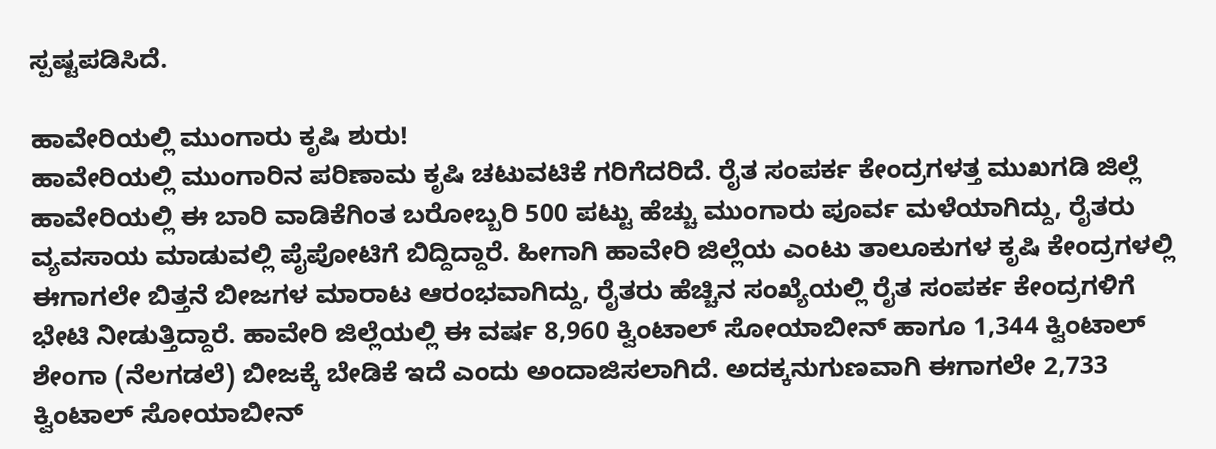ಸ್ಪಷ್ಟಪಡಿಸಿದೆ.

ಹಾವೇರಿಯಲ್ಲಿ ಮುಂಗಾರು ಕೃಷಿ ಶುರು!
ಹಾವೇರಿಯಲ್ಲಿ ಮುಂಗಾರಿನ ಪರಿಣಾಮ ಕೃಷಿ ಚಟುವಟಿಕೆ ಗರಿಗೆದರಿದೆ. ರೈತ ಸಂಪರ್ಕ ಕೇಂದ್ರಗಳತ್ತ ಮುಖಗಡಿ ಜಿಲ್ಲೆ ಹಾವೇರಿಯಲ್ಲಿ ಈ ಬಾರಿ ವಾಡಿಕೆಗಿಂತ ಬರೋಬ್ಬರಿ 500 ಪಟ್ಟು ಹೆಚ್ಚು ಮುಂಗಾರು ಪೂರ್ವ ಮಳೆಯಾಗಿದ್ದು, ರೈತರು ವ್ಯವಸಾಯ ಮಾಡುವಲ್ಲಿ ಪೈಪೋಟಿಗೆ ಬಿದ್ದಿದ್ದಾರೆ. ಹೀಗಾಗಿ ಹಾವೇರಿ ಜಿಲ್ಲೆಯ ಎಂಟು ತಾಲೂಕುಗಳ ಕೃಷಿ ಕೇಂದ್ರಗಳಲ್ಲಿ ಈಗಾಗಲೇ ಬಿತ್ತನೆ ಬೀಜಗಳ ಮಾರಾಟ ಆರಂಭವಾಗಿದ್ದು, ರೈತರು ಹೆಚ್ಚಿನ ಸಂಖ್ಯೆಯಲ್ಲಿ ರೈತ ಸಂಪರ್ಕ ಕೇಂದ್ರಗಳಿಗೆ ಭೇಟಿ ನೀಡುತ್ತಿದ್ದಾರೆ. ಹಾವೇರಿ ಜಿಲ್ಲೆಯಲ್ಲಿ ಈ ವರ್ಷ 8,960 ಕ್ವಿಂಟಾಲ್ ಸೋಯಾಬೀನ್ ಹಾಗೂ 1,344 ಕ್ವಿಂಟಾಲ್ ಶೇಂಗಾ (ನೆಲಗಡಲೆ) ಬೀಜಕ್ಕೆ ಬೇಡಿಕೆ ಇದೆ ಎಂದು ಅಂದಾಜಿಸಲಾಗಿದೆ. ಅದಕ್ಕನುಗುಣವಾಗಿ ಈಗಾಗಲೇ 2,733 ಕ್ವಿಂಟಾಲ್ ಸೋಯಾಬೀನ್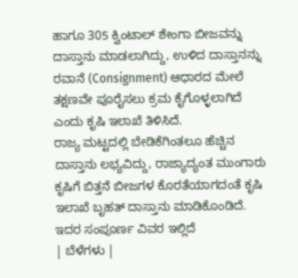ಹಾಗೂ 305 ಕ್ವಿಂಟಾಲ್ ಶೇಂಗಾ ಬೀಜವನ್ನು ದಾಸ್ತಾನು ಮಾಡಲಾಗಿದ್ದು, ಉಳಿದ ದಾಸ್ತಾನನ್ನು ರವಾನೆ (Consignment) ಆಧಾರದ ಮೇಲೆ ತಕ್ಷಣವೇ ಪೂರೈಸಲು ಕ್ರಮ ಕೈಗೊಳ್ಳಲಾಗಿದೆ ಎಂದು ಕೃಷಿ ಇಲಾಖೆ ತಿಳಿಸಿದೆ.
ರಾಜ್ಯ ಮಟ್ಟದಲ್ಲಿ ಬೇಡಿಕೆಗಿಂತಲೂ ಹೆಚ್ಚಿನ ದಾಸ್ತಾನು ಲಭ್ಯವಿದ್ದು, ರಾಜ್ಯಾದ್ಯಂತ ಮುಂಗಾರು ಕೃಷಿಗೆ ಬಿತ್ತನೆ ಬೀಜಗಳ ಕೊರತೆಯಾಗದಂತೆ ಕೃಷಿ ಇಲಾಖೆ ಬೃಹತ್ ದಾಸ್ತಾನು ಮಾಡಿಕೊಂಡಿದೆ.
ಇದರ ಸಂಪೂರ್ಣ ವಿವರ ಇಲ್ಲಿದೆ
| ಬೆಳೆಗಳು |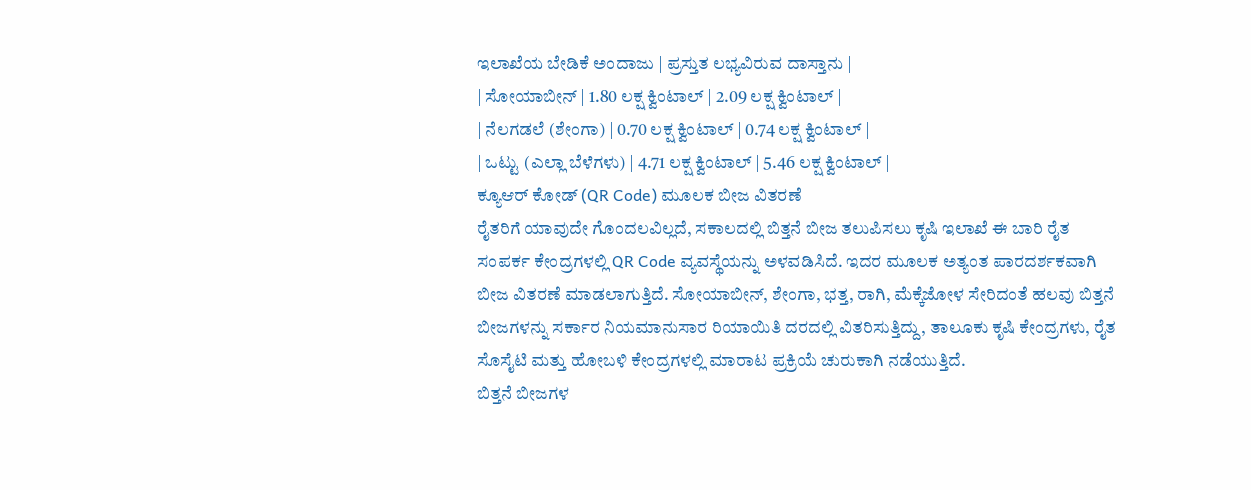ಇಲಾಖೆಯ ಬೇಡಿಕೆ ಅಂದಾಜು | ಪ್ರಸ್ತುತ ಲಭ್ಯವಿರುವ ದಾಸ್ತಾನು |
| ಸೋಯಾಬೀನ್ | 1.80 ಲಕ್ಷ ಕ್ವಿಂಟಾಲ್ | 2.09 ಲಕ್ಷ ಕ್ವಿಂಟಾಲ್ |
| ನೆಲಗಡಲೆ (ಶೇಂಗಾ) | 0.70 ಲಕ್ಷ ಕ್ವಿಂಟಾಲ್ | 0.74 ಲಕ್ಷ ಕ್ವಿಂಟಾಲ್ |
| ಒಟ್ಟು (ಎಲ್ಲಾ ಬೆಳೆಗಳು) | 4.71 ಲಕ್ಷ ಕ್ವಿಂಟಾಲ್ | 5.46 ಲಕ್ಷ ಕ್ವಿಂಟಾಲ್ |
ಕ್ಯೂಆರ್ ಕೋಡ್ (QR Code) ಮೂಲಕ ಬೀಜ ವಿತರಣೆ
ರೈತರಿಗೆ ಯಾವುದೇ ಗೊಂದಲವಿಲ್ಲದೆ, ಸಕಾಲದಲ್ಲಿ ಬಿತ್ತನೆ ಬೀಜ ತಲುಪಿಸಲು ಕೃಷಿ ಇಲಾಖೆ ಈ ಬಾರಿ ರೈತ ಸಂಪರ್ಕ ಕೇಂದ್ರಗಳಲ್ಲಿ QR Code ವ್ಯವಸ್ಥೆಯನ್ನು ಅಳವಡಿಸಿದೆ. ಇದರ ಮೂಲಕ ಅತ್ಯಂತ ಪಾರದರ್ಶಕವಾಗಿ ಬೀಜ ವಿತರಣೆ ಮಾಡಲಾಗುತ್ತಿದೆ. ಸೋಯಾಬೀನ್, ಶೇಂಗಾ, ಭತ್ತ, ರಾಗಿ, ಮೆಕ್ಕೆಜೋಳ ಸೇರಿದಂತೆ ಹಲವು ಬಿತ್ತನೆ ಬೀಜಗಳನ್ನು ಸರ್ಕಾರ ನಿಯಮಾನುಸಾರ ರಿಯಾಯಿತಿ ದರದಲ್ಲಿ ವಿತರಿಸುತ್ತಿದ್ದು, ತಾಲೂಕು ಕೃಷಿ ಕೇಂದ್ರಗಳು, ರೈತ ಸೊಸೈಟಿ ಮತ್ತು ಹೋಬಳಿ ಕೇಂದ್ರಗಳಲ್ಲಿ ಮಾರಾಟ ಪ್ರಕ್ರಿಯೆ ಚುರುಕಾಗಿ ನಡೆಯುತ್ತಿದೆ.
ಬಿತ್ತನೆ ಬೀಜಗಳ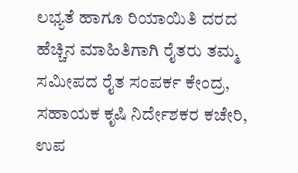ಲಭ್ಯತೆ ಹಾಗೂ ರಿಯಾಯಿತಿ ದರದ ಹೆಚ್ಚಿನ ಮಾಹಿತಿಗಾಗಿ ರೈತರು ತಮ್ಮ ಸಮೀಪದ ರೈತ ಸಂಪರ್ಕ ಕೇಂದ್ರ, ಸಹಾಯಕ ಕೃಷಿ ನಿರ್ದೇಶಕರ ಕಚೇರಿ, ಉಪ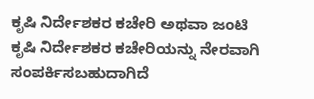ಕೃಷಿ ನಿರ್ದೇಶಕರ ಕಚೇರಿ ಅಥವಾ ಜಂಟಿ ಕೃಷಿ ನಿರ್ದೇಶಕರ ಕಚೇರಿಯನ್ನು ನೇರವಾಗಿ ಸಂಪರ್ಕಿಸಬಹುದಾಗಿದೆ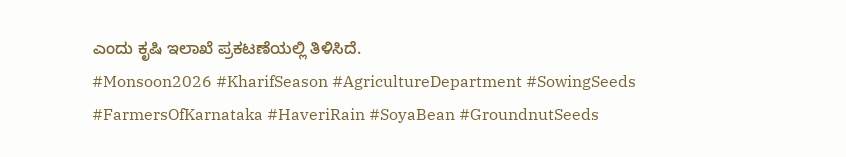ಎಂದು ಕೃಷಿ ಇಲಾಖೆ ಪ್ರಕಟಣೆಯಲ್ಲಿ ತಿಳಿಸಿದೆ.
#Monsoon2026 #KharifSeason #AgricultureDepartment #SowingSeeds #FarmersOfKarnataka #HaveriRain #SoyaBean #GroundnutSeeds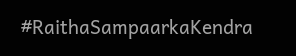#RaithaSampaarkaKendra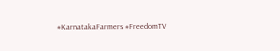#KarnatakaFarmers #FreedomTV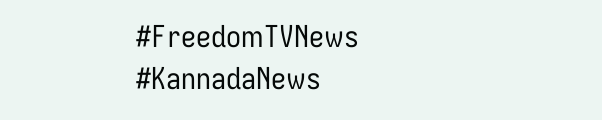#FreedomTVNews #KannadaNews